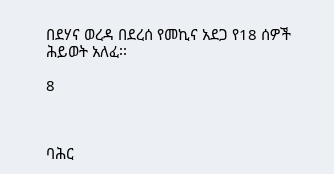በደሃና ወረዳ በደረሰ የመኪና አደጋ የ18 ሰዎች ሕይወት አለፈ፡፡

8



ባሕር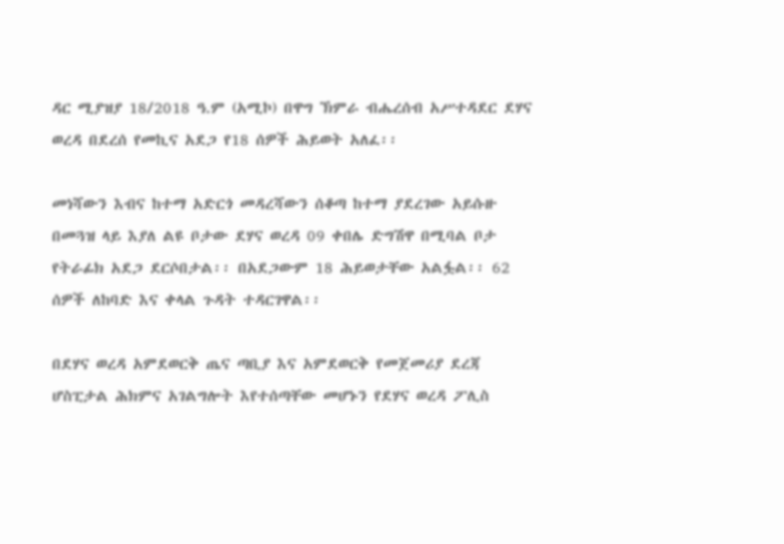ዳር ሚያዝያ 18/2018 ዓ.ም (አሚኮ) በዋግ ኽምራ ብሔረሰብ አሥተዳደር ደሃና ወረዳ በደረሰ የመኪና አደጋ የ18 ሰዎች ሕይወት አለፈ፡፡

መነሻውን እብና ከተማ አድርጎ መዳረሻውን ሰቆጣ ከተማ ያደረገው አይሱዙ በመጓዝ ላይ እያለ ልዩ ቦታው ደሃና ወረዳ 09 ቀበሌ ድግሽዋ በሚባል ቦታ የትራፊክ አደጋ ደርሶበታል፡፡ በአደጋውም 18 ሕይወታቸው አልፏል፡፡ 62 ሰዎች ለከባድ እና ቀላል ጉዳት ተዳርገዋል፡፡

በደሃና ወረዳ አምደወርቅ ጤና ጣቢያ እና አምደወርቅ የመጀመሪያ ደረጃ ሆስፒታል ሕክምና አገልግሎት እየተሰጣቸው መሆኑን የደሃና ወረዳ ፖሊስ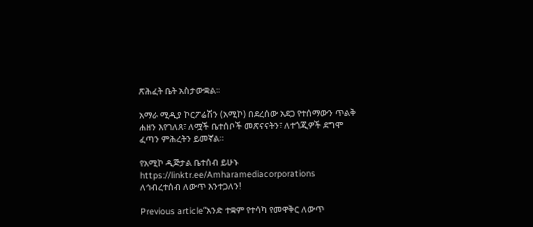ጽሕፈት ቤት አስታውቋል፡፡

አማራ ሚዲያ ኮርፖሬሽን (አሚኮ) በደረሰው አደጋ የተሰማውን ጥልቅ ሐዘን እየገለጸ፣ ለሟች ቤተሰቦች መጽናናትን፣ ለተጎጂዎች ደግሞ ፈጣን ምሕረትን ይመኛል።

የአሚኮ ዲጅታል ቤተሰብ ይሁኑ
https://linktr.ee/Amharamediacorporations
ለኅብረተሰብ ለውጥ እንተጋለን!

Previous article“አንድ ተቋም የተሳካ የመዋቅር ለውጥ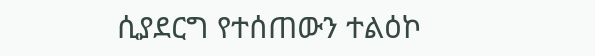ሲያደርግ የተሰጠውን ተልዕኮ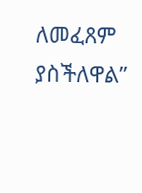ለመፈጸም ያስችለዋል”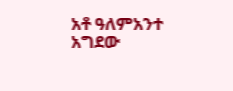አቶ ዓለምአንተ አግደው